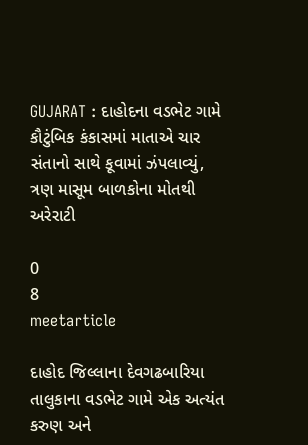GUJARAT : દાહોદના વડભેટ ગામે કૌટુંબિક કંકાસમાં માતાએ ચાર સંતાનો સાથે કૂવામાં ઝંપલાવ્યું, ત્રણ માસૂમ બાળકોના મોતથી અરેરાટી

0
8
meetarticle

દાહોદ જિલ્લાના દેવગઢબારિયા તાલુકાના વડભેટ ગામે એક અત્યંત કરુણ અને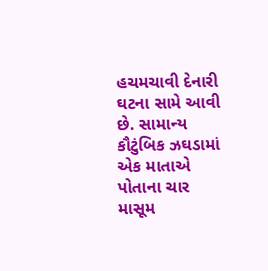હચમચાવી દેનારી ઘટના સામે આવી છે. સામાન્ય કૌટુંબિક ઝઘડામાં એક માતાએ પોતાના ચાર માસૂમ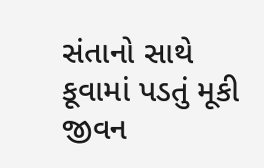સંતાનો સાથે કૂવામાં પડતું મૂકી જીવન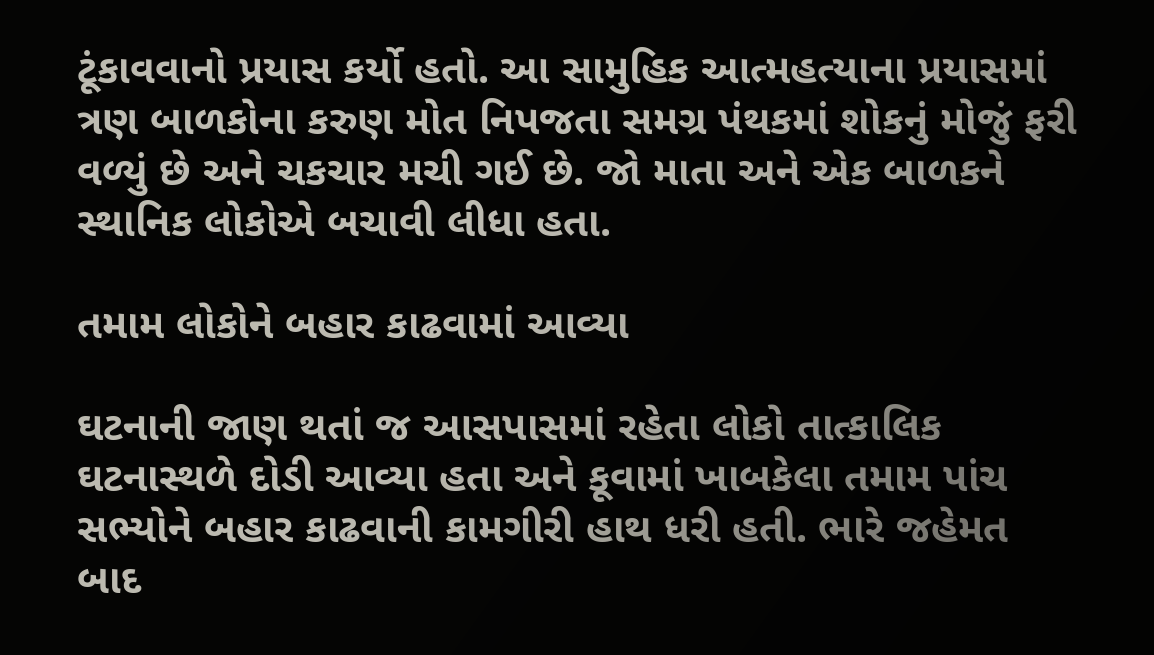ટૂંકાવવાનો પ્રયાસ કર્યો હતો. આ સામુહિક આત્મહત્યાના પ્રયાસમાં ત્રણ બાળકોના કરુણ મોત નિપજતા સમગ્ર પંથકમાં શોકનું મોજું ફરી વળ્યું છે અને ચકચાર મચી ગઈ છે. જો માતા અને એક બાળકને સ્થાનિક લોકોએ બચાવી લીધા હતા.

તમામ લોકોને બહાર કાઢવામાં આવ્યા

ઘટનાની જાણ થતાં જ આસપાસમાં રહેતા લોકો તાત્કાલિક ઘટનાસ્થળે દોડી આવ્યા હતા અને કૂવામાં ખાબકેલા તમામ પાંચ સભ્યોને બહાર કાઢવાની કામગીરી હાથ ધરી હતી. ભારે જહેમત બાદ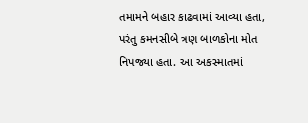તમામને બહાર કાઢવામાં આવ્યા હતા, પરંતુ કમનસીબે ત્રણ બાળકોના મોત નિપજ્યા હતા. આ અકસ્માતમાં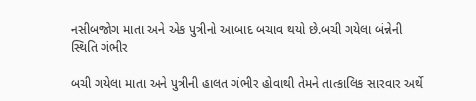નસીબજોગ માતા અને એક પુત્રીનો આબાદ બચાવ થયો છે.બચી ગયેલા બંન્નેની સ્થિતિ ગંભીર

બચી ગયેલા માતા અને પુત્રીની હાલત ગંભીર હોવાથી તેમને તાત્કાલિક સારવાર અર્થે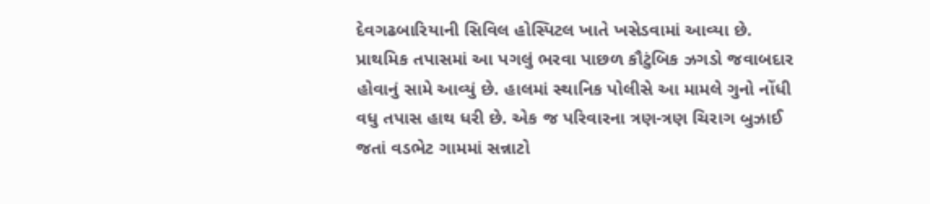દેવગઢબારિયાની સિવિલ હોસ્પિટલ ખાતે ખસેડવામાં આવ્યા છે. પ્રાથમિક તપાસમાં આ પગલું ભરવા પાછળ કૌટુંબિક ઝગડો જવાબદાર હોવાનું સામે આવ્યું છે. હાલમાં સ્થાનિક પોલીસે આ મામલે ગુનો નોંધી વધુ તપાસ હાથ ધરી છે. એક જ પરિવારના ત્રણ-ત્રણ ચિરાગ બુઝાઈ જતાં વડભેટ ગામમાં સન્નાટો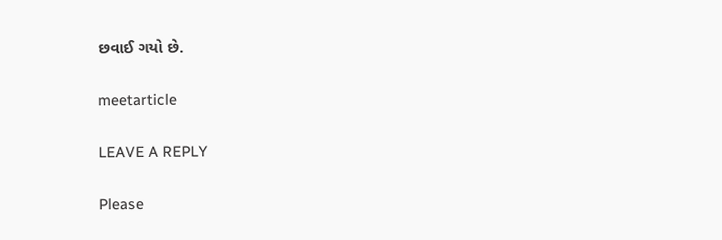છવાઈ ગયો છે.

meetarticle

LEAVE A REPLY

Please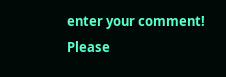enter your comment!
Please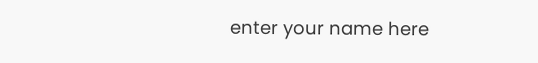enter your name here